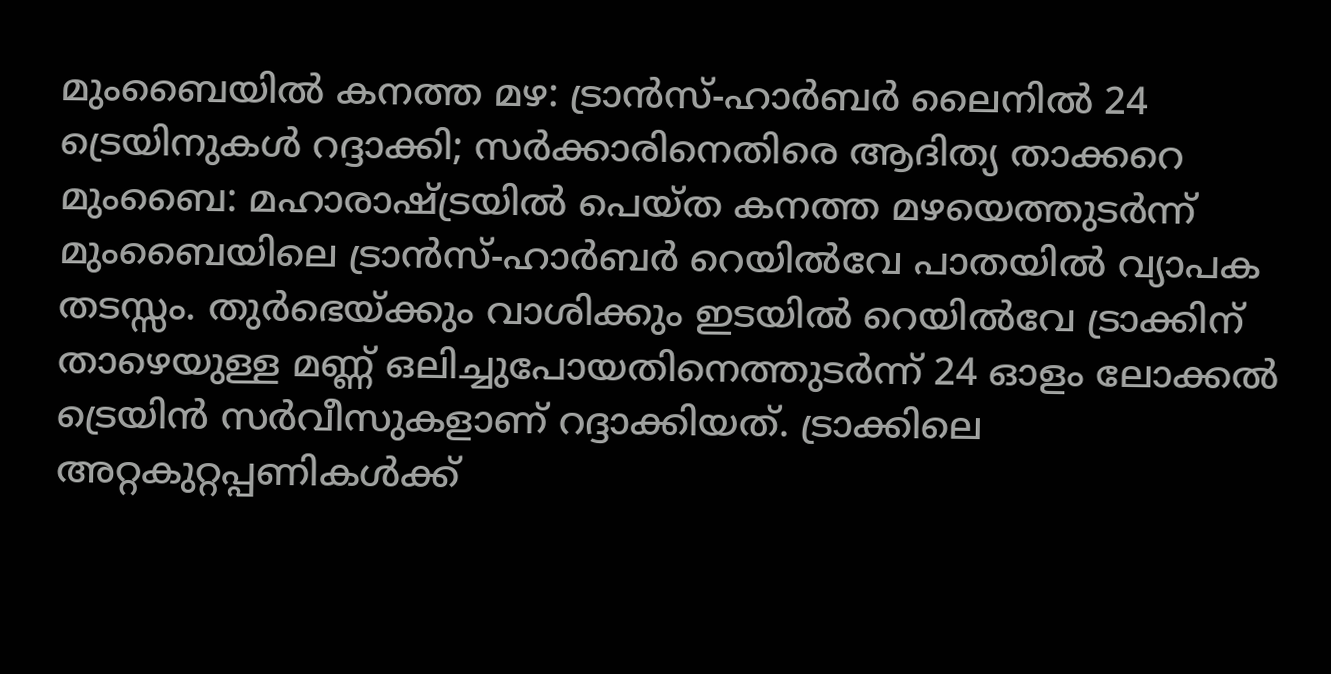മുംബൈയിൽ കനത്ത മഴ: ട്രാൻസ്-ഹാർബർ ലൈനിൽ 24 ട്രെയിനുകൾ റദ്ദാക്കി; സർക്കാരിനെതിരെ ആദിത്യ താക്കറെ
മുംബൈ: മഹാരാഷ്ട്രയിൽ പെയ്ത കനത്ത മഴയെത്തുടർന്ന് മുംബൈയിലെ ട്രാൻസ്-ഹാർബർ റെയിൽവേ പാതയിൽ വ്യാപക തടസ്സം. തുർഭെയ്ക്കും വാശിക്കും ഇടയിൽ റെയിൽവേ ട്രാക്കിന് താഴെയുള്ള മണ്ണ് ഒലിച്ചുപോയതിനെത്തുടർന്ന് 24 ഓളം ലോക്കൽ ട്രെയിൻ സർവീസുകളാണ് റദ്ദാക്കിയത്. ട്രാക്കിലെ അറ്റകുറ്റപ്പണികൾക്ക്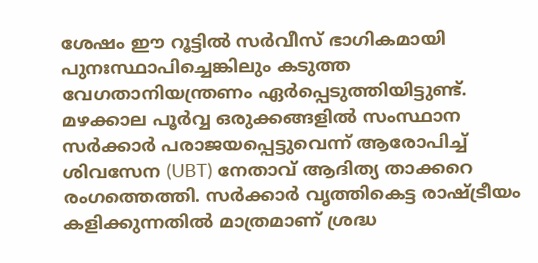ശേഷം ഈ റൂട്ടിൽ സർവീസ് ഭാഗികമായി പുനഃസ്ഥാപിച്ചെങ്കിലും കടുത്ത വേഗതാനിയന്ത്രണം ഏർപ്പെടുത്തിയിട്ടുണ്ട്.
മഴക്കാല പൂർവ്വ ഒരുക്കങ്ങളിൽ സംസ്ഥാന സർക്കാർ പരാജയപ്പെട്ടുവെന്ന് ആരോപിച്ച് ശിവസേന (UBT) നേതാവ് ആദിത്യ താക്കറെ രംഗത്തെത്തി. സർക്കാർ വൃത്തികെട്ട രാഷ്ട്രീയം കളിക്കുന്നതിൽ മാത്രമാണ് ശ്രദ്ധ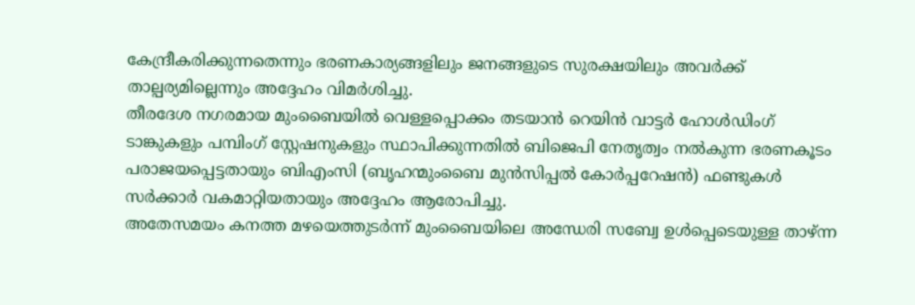കേന്ദ്രീകരിക്കുന്നതെന്നും ഭരണകാര്യങ്ങളിലും ജനങ്ങളുടെ സുരക്ഷയിലും അവർക്ക് താല്പര്യമില്ലെന്നും അദ്ദേഹം വിമർശിച്ചു.
തീരദേശ നഗരമായ മുംബൈയിൽ വെള്ളപ്പൊക്കം തടയാൻ റെയിൻ വാട്ടർ ഹോൾഡിംഗ് ടാങ്കുകളും പമ്പിംഗ് സ്റ്റേഷനുകളും സ്ഥാപിക്കുന്നതിൽ ബിജെപി നേതൃത്വം നൽകുന്ന ഭരണകൂടം പരാജയപ്പെട്ടതായും ബിഎംസി (ബൃഹന്മുംബൈ മുൻസിപ്പൽ കോർപ്പറേഷൻ) ഫണ്ടുകൾ സർക്കാർ വകമാറ്റിയതായും അദ്ദേഹം ആരോപിച്ചു.
അതേസമയം കനത്ത മഴയെത്തുടർന്ന് മുംബൈയിലെ അന്ധേരി സബ്വേ ഉൾപ്പെടെയുള്ള താഴ്ന്ന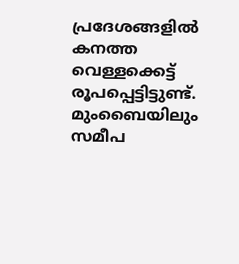പ്രദേശങ്ങളിൽ കനത്ത വെള്ളക്കെട്ട് രൂപപ്പെട്ടിട്ടുണ്ട്. മുംബൈയിലും സമീപ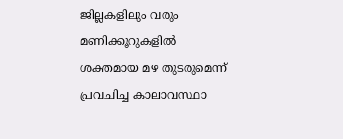ജില്ലകളിലും വരും മണിക്കൂറുകളിൽ ശക്തമായ മഴ തുടരുമെന്ന് പ്രവചിച്ച കാലാവസ്ഥാ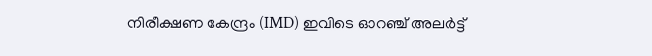നിരീക്ഷണ കേന്ദ്രം (IMD) ഇവിടെ ഓറഞ്ച് അലർട്ട്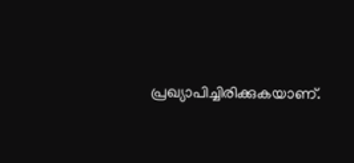പ്രഖ്യാപിച്ചിരിക്കുകയാണ്.